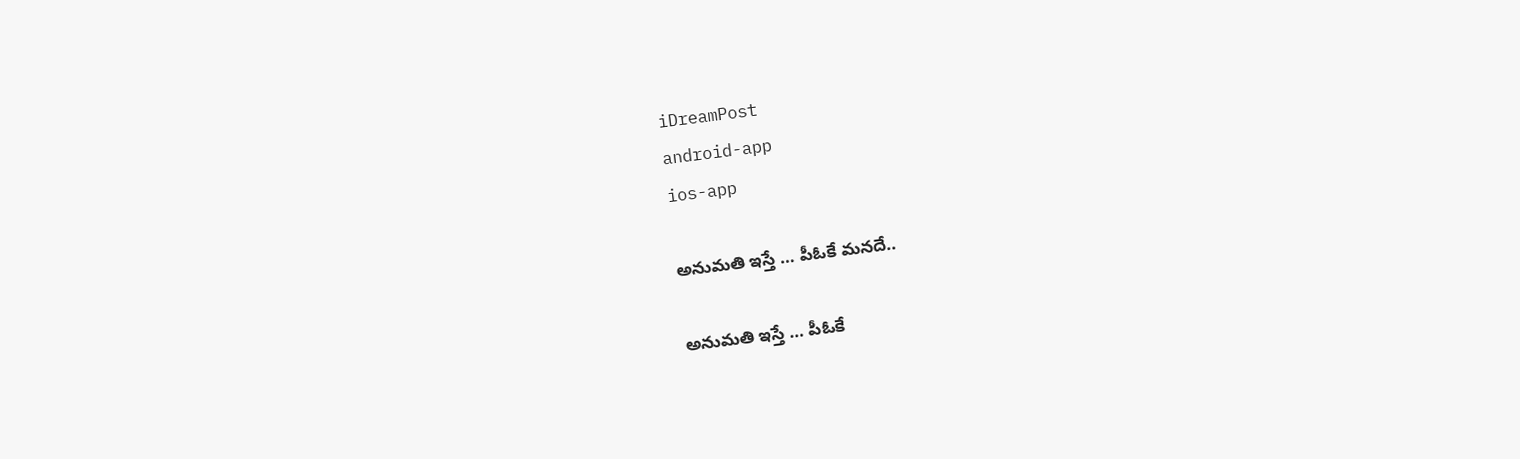iDreamPost
android-app
ios-app

అనుమతి ఇస్తే … పీఓకే మనదే..

అనుమతి ఇస్తే … పీఓకే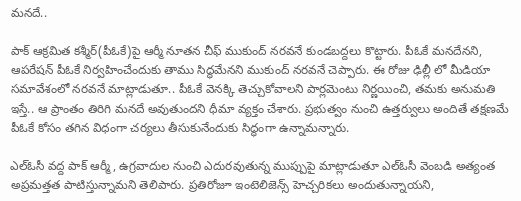మనదే..

పాక్ ఆక్రమిత కశ్మీర్‌(పీఓకే)పై ఆర్మీ నూతన చీఫ్ ముకుంద్ నరవనే కుండబద్దలు కొట్టారు. పీఓకే మనదేనని, ఆపరేషన్ పీఓకే నిర్వహించేందుకు తాము సిద్ధమేనని ముకుంద్ నరవనే చెప్పారు. ఈ రోజు ఢిల్లీ లో మీడియా సమావేశంలో నరవనే మాట్లాడుతూ.. పీఓకే వెనక్కి తెచ్చుకోవాలని పార్లమెంటు నిర్ణయించి, తమకు అనుమతి ఇస్తే.. ఆ ప్రాంతం తిరిగి మనదే అవుతుందని ధీమా వ్యక్తం చేశారు. ప్రభుత్వం నుంచి ఉత్తర్వులు అందితే తక్షణమే పీఓకే కోసం తగిన విధంగా చర్యలు తీసుకునేందుకు సిద్ధంగా ఉన్నామన్నారు.

ఎల్ఓసీ వద్ద పాక్ ఆర్మీ, ఉగ్రవాదుల నుంచి ఎదురవుతున్న ముప్పుపై మాట్లాడుతూ ఎల్ఓసీ వెంబడి అత్యంత అప్రమత్తత పాటిస్తున్నామని తెలిపారు. ప్రతిరోజూ ఇంటెలిజెన్స్ హెచ్చరికలు అందుతున్నాయని,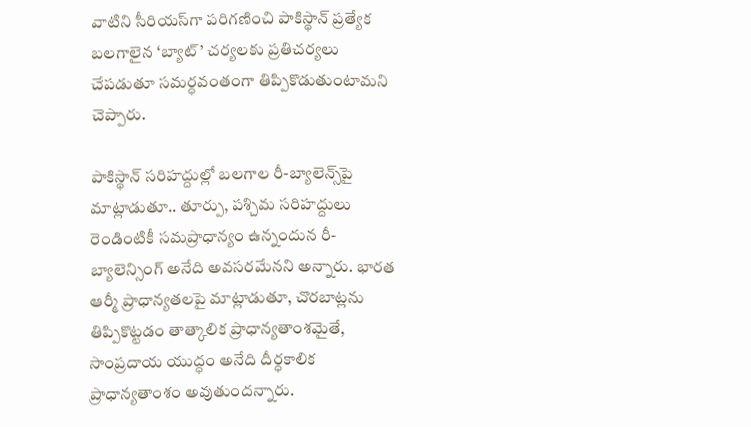వాటిని సీరియస్‌గా పరిగణించి పాకిస్థాన్ ప్రత్యేక బలగాలైన ‘బ్యాట్’ చర్యలకు ప్రతిచర్యలు చేపడుతూ సమర్ధవంతంగా తిప్పికొడుతుంటామని చెప్పారు.

పాకిస్థాన్ సరిహద్దుల్లో బలగాల రీ-బ్యాలెన్స్‌పై మాట్లాడుతూ.. తూర్పు, పశ్చిమ సరిహద్దులు రెండింటికీ సమప్రాధాన్యం ఉన్నందున రీ-బ్యాలెన్సింగ్ అనేది అవసరమేనని అన్నారు. భారత ఆర్మీ ప్రాధాన్యతలపై మాట్లాడుతూ, చొరబాట్లను తిప్పికొట్టడం తాత్కాలిక ప్రాధాన్యతాంశమైతే, సాంప్రదాయ యుద్ధం అనేది దీర్ధకాలిక ప్రాధాన్యతాంశం అవుతుందన్నారు.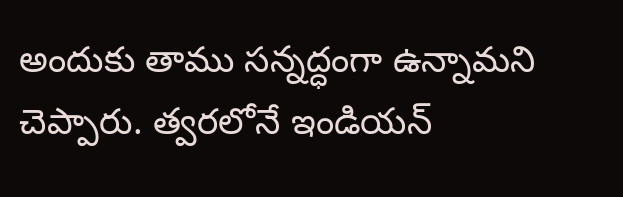అందుకు తాము సన్నద్ధంగా ఉన్నామని చెప్పారు. త్వరలోనే ఇండియన్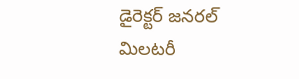డైరెక్టర్ జనరల్ మిలటరీ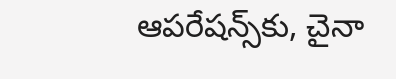ఆపరేషన్స్‌కు, చైనా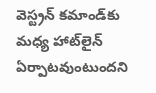వెస్ట్రన్ కమాండ్‌కు మధ్య హాట్‌లైన్ ఏర్పాటవుంటుందని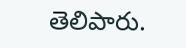తెలిపారు.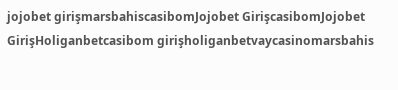jojobet girişmarsbahiscasibomJojobet GirişcasibomJojobet GirişHoliganbetcasibom girişholiganbetvaycasinomarsbahis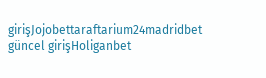girişJojobettaraftarium24madridbet güncel girişHoliganbet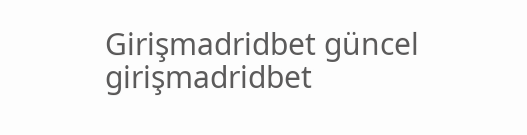Girişmadridbet güncel girişmadridbet